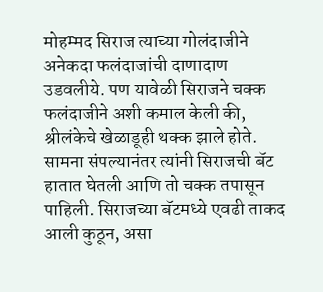मोहम्मद सिराज त्याच्या गोलंदाजीने अनेकदा फलंदाजांची दाणादाण उडवलीये. पण यावेळी सिराजने चक्क फलंदाजीने अशी कमाल केली की, श्रीलंकेचे खेळाडूही थक्क झाले होते. सामना संपल्यानंतर त्यांनी सिराजची बॅट हातात घेतली आणि तो चक्क तपासून पाहिली. सिराजच्या बॅटमध्ये एवढी ताकद आली कुठून, असा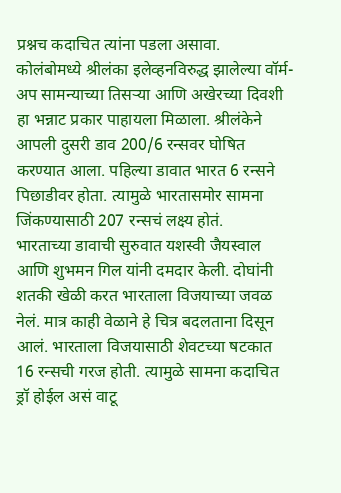प्रश्नच कदाचित त्यांना पडला असावा.
कोलंबोमध्ये श्रीलंका इलेव्हनविरुद्ध झालेल्या वॉर्म-अप सामन्याच्या तिसऱ्या आणि अखेरच्या दिवशी हा भन्नाट प्रकार पाहायला मिळाला. श्रीलंकेने आपली दुसरी डाव 200/6 रन्सवर घोषित करण्यात आला. पहिल्या डावात भारत 6 रन्सने पिछाडीवर होता. त्यामुळे भारतासमोर सामना जिंकण्यासाठी 207 रन्सचं लक्ष्य होतं.
भारताच्या डावाची सुरुवात यशस्वी जैयस्वाल आणि शुभमन गिल यांनी दमदार केली. दोघांनी शतकी खेळी करत भारताला विजयाच्या जवळ नेलं. मात्र काही वेळाने हे चित्र बदलताना दिसून आलं. भारताला विजयासाठी शेवटच्या षटकात 16 रन्सची गरज होती. त्यामुळे सामना कदाचित ड्रॉ होईल असं वाटू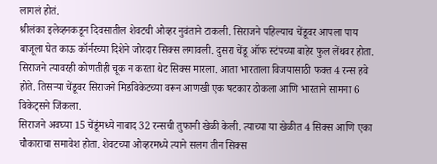लागलं होतं.
श्रीलंका इलेव्हनकडून दिवसातील शेवटची ओव्हर नुवंताने टाकली. सिराजने पहिल्याच चेंडूवर आपला पाय बाजूला घेत काऊ कॉर्नरच्या दिशेने जोरदार सिक्स लगावली. दुसरा चेंडू ऑफ स्टंपच्या बाहेर फुल लेंथवर होता. सिराजने त्यावरही कोणतीही चूक न करता थेट सिक्स मारला. आता भारताला विजयासाठी फक्त 4 रन्स हवे होते. तिसऱ्या चेंडूवर सिराजने मिडविकेटच्या वरून आणखी एक षटकार ठोकला आणि भारताने सामना 6 विकेट्सने जिंकला.
सिराजने अवघ्या 15 चेंडूंमध्ये नाबाद 32 रन्सची तुफानी खेळी केली. त्याच्या या खेळीत 4 सिक्स आणि एका चौकाराचा समावेश होता. शेवटच्या ओव्हरमध्ये त्याने सलग तीन सिक्स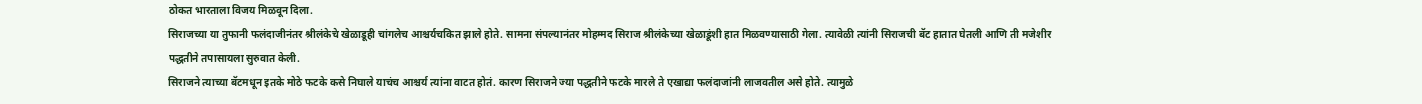ठोकत भारताला विजय मिळवून दिला.
सिराजच्या या तुफानी फलंदाजीनंतर श्रीलंकेचे खेळाडूही चांगलेच आश्चर्यचकित झाले होते. सामना संपल्यानंतर मोहम्मद सिराज श्रीलंकेच्या खेळाडूंशी हात मिळवण्यासाठी गेला. त्यावेळी त्यांनी सिराजची बॅट हातात घेतली आणि ती मजेशीर पद्धतीने तपासायला सुरुवात केली.
सिराजने त्याच्या बॅटमधून इतके मोठे फटके कसे निघाले याचंच आश्चर्य त्यांना वाटत होतं. कारण सिराजने ज्या पद्धतीने फटके मारले ते एखाद्या फलंदाजांनी लाजवतील असे होते. त्यामुळे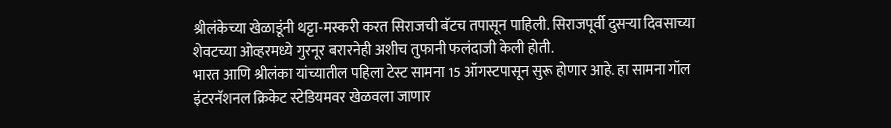श्रीलंकेच्या खेळाडूंनी थट्टा-मस्करी करत सिराजची बॅटच तपासून पाहिली. सिराजपूर्वी दुसऱ्या दिवसाच्या शेवटच्या ओव्हरमध्ये गुरनूर बरारनेही अशीच तुफानी फलंदाजी केली होती.
भारत आणि श्रीलंका यांच्यातील पहिला टेस्ट सामना 15 ऑगस्टपासून सुरू होणार आहे. हा सामना गॉल इंटरनॅशनल क्रिकेट स्टेडियमवर खेळवला जाणार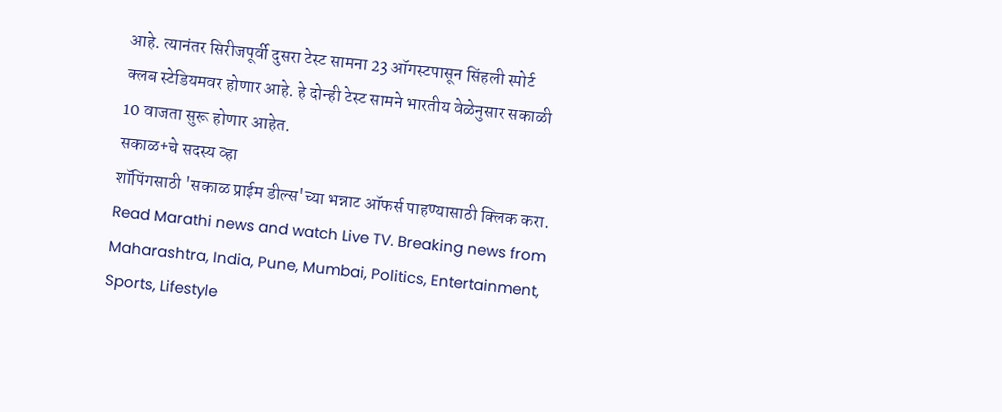आहे. त्यानंतर सिरीजपूर्वी दुसरा टेस्ट सामना 23 ऑगस्टपासून सिंहली स्पोर्ट क्लब स्टेडियमवर होणार आहे. हे दोन्ही टेस्ट सामने भारतीय वेळेनुसार सकाळी 10 वाजता सुरू होणार आहेत.
सकाळ+चे सदस्य व्हा
शॉपिंगसाठी 'सकाळ प्राईम डील्स'च्या भन्नाट ऑफर्स पाहण्यासाठी क्लिक करा.
Read Marathi news and watch Live TV. Breaking news from Maharashtra, India, Pune, Mumbai, Politics, Entertainment, Sports, Lifestyle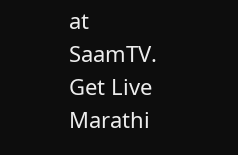at SaamTV. Get Live Marathi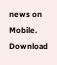news on Mobile. Download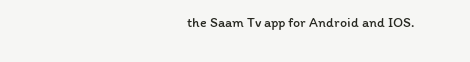the Saam Tv app for Android and IOS.